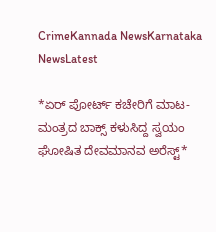CrimeKannada NewsKarnataka NewsLatest

*ಏರ್ ಪೋರ್ಟ್ ಕಚೇರಿಗೆ ಮಾಟ-ಮಂತ್ರದ ಬಾಕ್ಸ್ ಕಳುಸಿದ್ದ ಸ್ವಯಂ ಘೋಷಿತ ದೇವಮಾನವ ಅರೆಸ್ಟ್*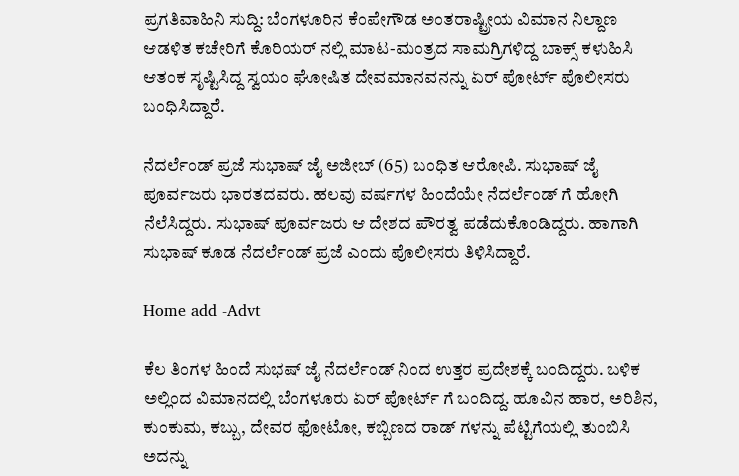ಪ್ರಗತಿವಾಹಿನಿ ಸುದ್ದಿ: ಬೆಂಗಳೂರಿನ ಕೆಂಪೇಗೌಡ ಅಂತರಾಷ್ಟ್ರೀಯ ವಿಮಾನ ನಿಲ್ದಾಣ ಆಡಳಿತ ಕಚೇರಿಗೆ ಕೊರಿಯರ್ ನಲ್ಲಿ ಮಾಟ-ಮಂತ್ರದ ಸಾಮಗ್ರಿಗಳಿದ್ದ ಬಾಕ್ಸ್ ಕಳುಹಿಸಿ ಆತಂಕ ಸೃಷ್ಟಿಸಿದ್ದ ಸ್ವಯಂ ಘೋಷಿತ ದೇವಮಾನವನನ್ನು ಏರ್ ಪೋರ್ಟ್ ಪೊಲೀಸರು ಬಂಧಿಸಿದ್ದಾರೆ.

ನೆದರ್ಲೆಂಡ್ ಪ್ರಜೆ ಸುಭಾಷ್ ಜೈ ಅಜೀಬ್ (65) ಬಂಧಿತ ಆರೋಪಿ. ಸುಭಾಷ್ ಜೈ ಪೂರ್ವಜರು ಭಾರತದವರು. ಹಲವು ವರ್ಷಗಳ ಹಿಂದೆಯೇ ನೆದರ್ಲೆಂಡ್ ಗೆ ಹೋಗಿ ನೆಲೆಸಿದ್ದರು. ಸುಭಾಷ್ ಪೂರ್ವಜರು ಆ ದೇಶದ ಪೌರತ್ವ ಪಡೆದುಕೊಂಡಿದ್ದರು. ಹಾಗಾಗಿ ಸುಭಾಷ್ ಕೂಡ ನೆದರ್ಲೆಂಡ್ ಪ್ರಜೆ ಎಂದು ಪೊಲೀಸರು ತಿಳಿಸಿದ್ದಾರೆ.

Home add -Advt

ಕೆಲ ತಿಂಗಳ ಹಿಂದೆ ಸುಭಷ್ ಜೈ ನೆದರ್ಲೆಂಡ್ ನಿಂದ ಉತ್ತರ ಪ್ರದೇಶಕ್ಕೆ ಬಂದಿದ್ದರು. ಬಳಿಕ ಅಲ್ಲಿಂದ ವಿಮಾನದಲ್ಲಿ ಬೆಂಗಳೂರು ಏರ್ ಪೋರ್ಟ್ ಗೆ ಬಂದಿದ್ದ. ಹೂವಿನ ಹಾರ, ಅರಿಶಿನ, ಕುಂಕುಮ, ಕಬ್ಬು, ದೇವರ ಫೋಟೋ, ಕಬ್ಬಿಣದ ರಾಡ್ ಗಳನ್ನು ಪೆಟ್ಟಿಗೆಯಲ್ಲಿ ತುಂಬಿಸಿ ಅದನ್ನು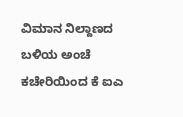ವಿಮಾನ ನಿಲ್ದಾಣದ ಬಳಿಯ ಅಂಚೆ ಕಚೇರಿಯಿಂದ ಕೆ ಐಎ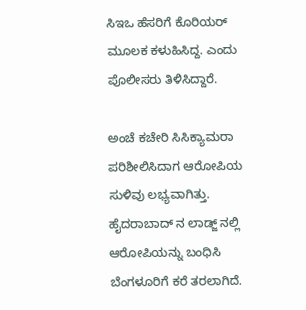ಸಿಇಒ ಹೆಸರಿಗೆ ಕೊರಿಯರ್ ಮೂಲಕ ಕಳುಹಿಸಿದ್ದ. ಎಂದು ಪೊಲೀಸರು ತಿಳಿಸಿದ್ದಾರೆ.

ಅಂಚೆ ಕಚೇರಿ ಸಿಸಿಕ್ಯಾಮರಾ ಪರಿಶೀಲಿಸಿದಾಗ ಆರೋಪಿಯ ಸುಳಿವು ಲಭ್ಯವಾಗಿತ್ತು. ಹೈದರಾಬಾದ್ ನ ಲಾಡ್ಜ್ ನಲ್ಲಿ ಆರೋಪಿಯನ್ನು ಬಂಧಿಸಿ ಬೆಂಗಳೂರಿಗೆ ಕರೆ ತರಲಾಗಿದೆ.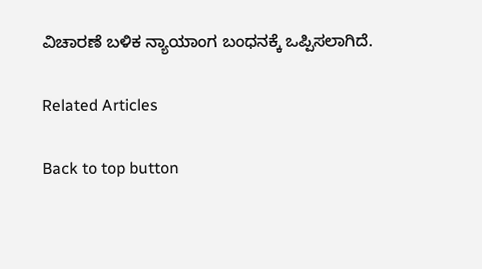ವಿಚಾರಣೆ ಬಳಿಕ ನ್ಯಾಯಾಂಗ ಬಂಧನಕ್ಕೆ ಒಪ್ಪಿಸಲಾಗಿದೆ.

Related Articles

Back to top button